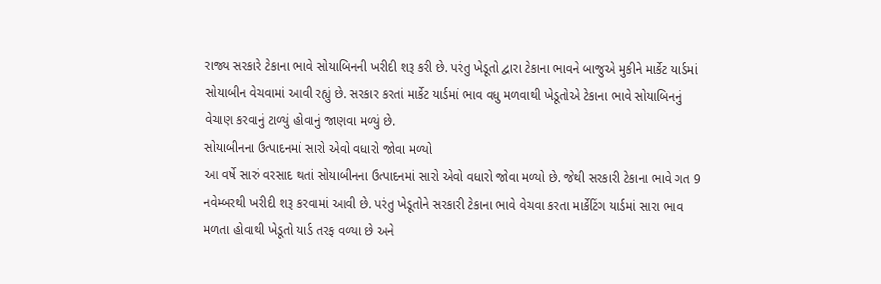રાજ્ય સરકારે ટેકાના ભાવે સોયાબિનની ખરીદી શરૂ કરી છે. પરંતુ ખેડૂતો દ્વારા ટેકાના ભાવને બાજુએ મુકીને માર્કેટ યાર્ડમાં સોયાબીન વેચવામાં આવી રહ્યું છે. સરકાર કરતાં માર્કેટ યાર્ડમાં ભાવ વધુ મળવાથી ખેડૂતોએ ટેકાના ભાવે સોયાબિનનું વેચાણ કરવાનું ટાળ્યું હોવાનું જાણવા મળ્યું છે.
સોયાબીનના ઉત્પાદનમાં સારો એવો વધારો જોવા મળ્યો
આ વર્ષે સારું વરસાદ થતાં સોયાબીનના ઉત્પાદનમાં સારો એવો વધારો જોવા મળ્યો છે. જેથી સરકારી ટેકાના ભાવે ગત 9 નવેમ્બરથી ખરીદી શરૂ કરવામાં આવી છે. પરંતુ ખેડૂતોને સરકારી ટેકાના ભાવે વેચવા કરતા માર્કેટિંગ યાર્ડમાં સારા ભાવ મળતા હોવાથી ખેડૂતો યાર્ડ તરફ વળ્યા છે અને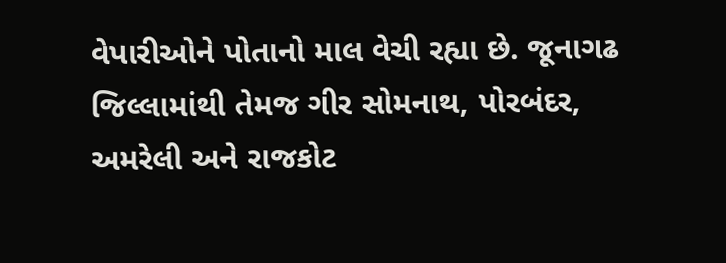વેપારીઓને પોતાનો માલ વેચી રહ્યા છે. જૂનાગઢ જિલ્લામાંથી તેમજ ગીર સોમનાથ, પોરબંદર, અમરેલી અને રાજકોટ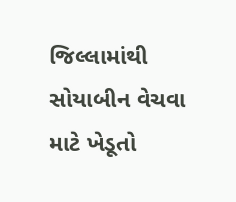જિલ્લામાંથી સોયાબીન વેચવા માટે ખેડૂતો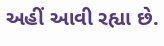અહીં આવી રહ્યા છે.